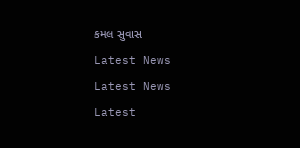કમલ સુવાસ

Latest News

Latest News

Latest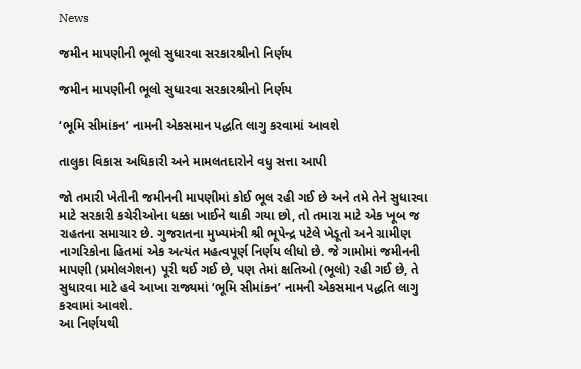News

જમીન માપણીની ભૂલો સુધારવા સરકારશ્રીનો નિર્ણય

જમીન માપણીની ભૂલો સુધારવા સરકારશ્રીનો નિર્ણય

‘ભૂમિ સીમાંકન’ નામની એકસમાન પદ્ધતિ લાગુ કરવામાં આવશે

તાલુકા વિકાસ અધિકારી અને મામલતદારોને વધુ સત્તા આપી

જો તમારી ખેતીની જમીનની માપણીમાં કોઈ ભૂલ રહી ગઈ છે અને તમે તેને સુધારવા માટે સરકારી કચેરીઓના ધક્કા ખાઈને થાકી ગયા છો, તો તમારા માટે એક ખૂબ જ રાહતના સમાચાર છે. ગુજરાતના મુખ્યમંત્રી શ્રી ભૂપેન્દ્ર પટેલે ખેડૂતો અને ગ્રામીણ નાગરિકોના હિતમાં એક અત્યંત મહત્વપૂર્ણ નિર્ણય લીધો છે. જે ગામોમાં જમીનની માપણી (પ્રમોલગેશન) પૂરી થઈ ગઈ છે, પણ તેમાં ક્ષતિઓ (ભૂલો) રહી ગઈ છે, તે સુધારવા માટે હવે આખા રાજ્યમાં ‘ભૂમિ સીમાંકન’ નામની એકસમાન પદ્ધતિ લાગુ કરવામાં આવશે.
આ નિર્ણયથી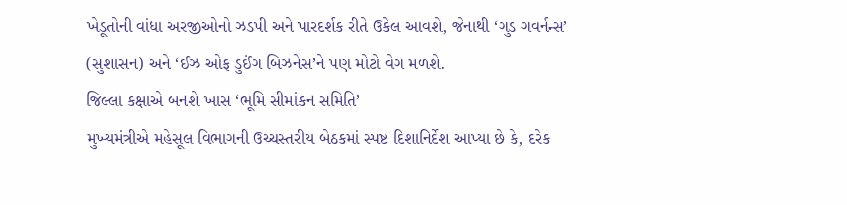ખેડૂતોની વાંધા અરજીઓનો ઝડપી અને પારદર્શક રીતે ઉકેલ આવશે, જેનાથી ‘ગુડ ગવર્નન્સ’ (સુશાસન) અને ‘ઈઝ ઓફ ડુઈંગ બિઝનેસ’ને પણ મોટો વેગ મળશે.
જિલ્લા કક્ષાએ બનશે ખાસ ‘ભૂમિ સીમાંકન સમિતિ’
મુખ્યમંત્રીએ મહેસૂલ વિભાગની ઉચ્ચસ્તરીય બેઠકમાં સ્પષ્ટ દિશાનિર્દેશ આપ્યા છે કે, દરેક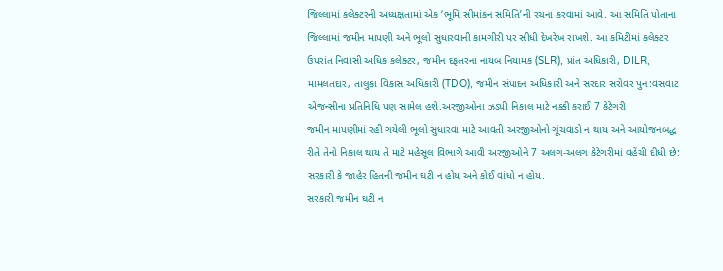જિલ્લામાં કલેક્ટરની અધ્યક્ષતામાં એક ‘ભૂમિ સીમાંકન સમિતિ’ની રચના કરવામાં આવે. આ સમિતિ પોતાના જિલ્લામાં જમીન માપણી અને ભૂલો સુધારવાની કામગીરી પર સીધી દેખરેખ રાખશે. આ કમિટીમાં કલેક્ટર ઉપરાંત નિવાસી અધિક કલેક્ટર, જમીન દફતરના નાયબ નિયામક (SLR), પ્રાંત અધિકારી, DILR, મામલતદાર, તાલુકા વિકાસ અધિકારી (TDO), જમીન સંપાદન અધિકારી અને સરદાર સરોવર પુન:વસવાટ એજન્સીના પ્રતિનિધિ પણ સામેલ હશે.અરજીઓના ઝડપી નિકાલ માટે નક્કી કરાઈ 7 કેટેગરી
જમીન માપણીમાં રહી ગયેલી ભૂલો સુધારવા માટે આવતી અરજીઓનો ગૂંચવાડો ન થાય અને આયોજનબદ્ધ રીતે તેનો નિકાલ થાય તે માટે મહેસૂલ વિભાગે આવી અરજીઓને 7 અલગ-અલગ કેટેગરીમાં વહેંચી દીધી છે:
સરકારી કે જાહેર હિતની જમીન ઘટી ન હોય અને કોઈ વાંધો ન હોય.
સરકારી જમીન ઘટી ન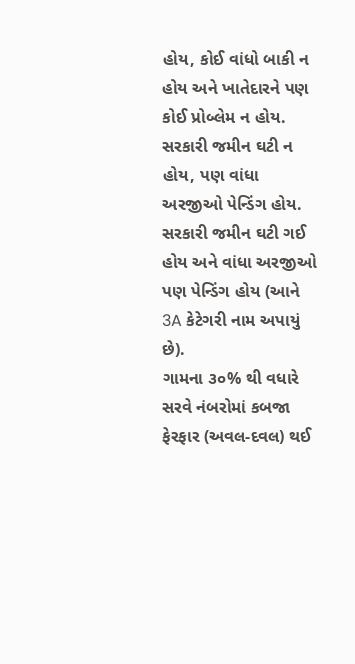હોય, કોઈ વાંધો બાકી ન હોય અને ખાતેદારને પણ કોઈ પ્રોબ્લેમ ન હોય.
સરકારી જમીન ઘટી ન હોય, પણ વાંધા અરજીઓ પેન્ડિંગ હોય.
સરકારી જમીન ઘટી ગઈ હોય અને વાંધા અરજીઓ પણ પેન્ડિંગ હોય (આને 3A કેટેગરી નામ અપાયું છે).
ગામના ૩૦% થી વધારે સરવે નંબરોમાં કબજા ફેરફાર (અવલ-દવલ) થઈ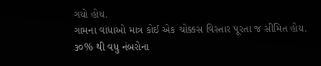ગયો હોય.
ગામના વાંધાઓ માત્ર કોઈ એક ચોક્કસ વિસ્તાર પૂરતા જ સીમિત હોય.
૩૦% થી વધુ નંબરોના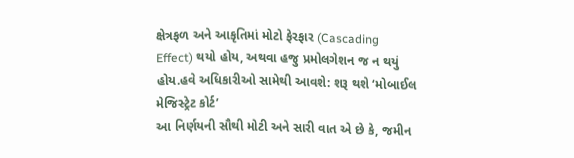ક્ષેત્રફળ અને આકૃતિમાં મોટો ફેરફાર (Cascading Effect) થયો હોય, અથવા હજુ પ્રમોલગેશન જ ન થયું હોય.હવે અધિકારીઓ સામેથી આવશે: શરૂ થશે ‘મોબાઈલ મેજિસ્ટ્રેટ કોર્ટ’
આ નિર્ણયની સૌથી મોટી અને સારી વાત એ છે કે, જમીન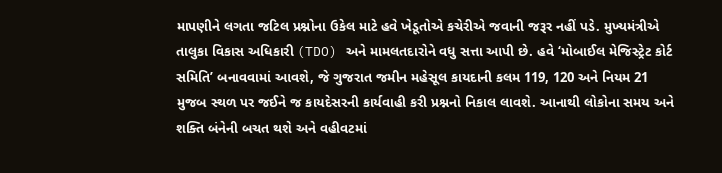માપણીને લગતા જટિલ પ્રશ્નોના ઉકેલ માટે હવે ખેડૂતોએ કચેરીએ જવાની જરૂર નહીં પડે. મુખ્યમંત્રીએ તાલુકા વિકાસ અધિકારી (TDO) અને મામલતદારોને વધુ સત્તા આપી છે. હવે ‘મોબાઈલ મેજિસ્ટ્રેટ કોર્ટ સમિતિ’ બનાવવામાં આવશે, જે ગુજરાત જમીન મહેસૂલ કાયદાની કલમ 119, 120 અને નિયમ 21 મુજબ સ્થળ પર જઈને જ કાયદેસરની કાર્યવાહી કરી પ્રશ્નનો નિકાલ લાવશે. આનાથી લોકોના સમય અને શક્તિ બંનેની બચત થશે અને વહીવટમાં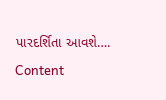પારદર્શિતા આવશે….

Content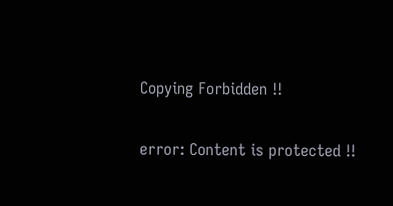Copying Forbidden !!

error: Content is protected !!